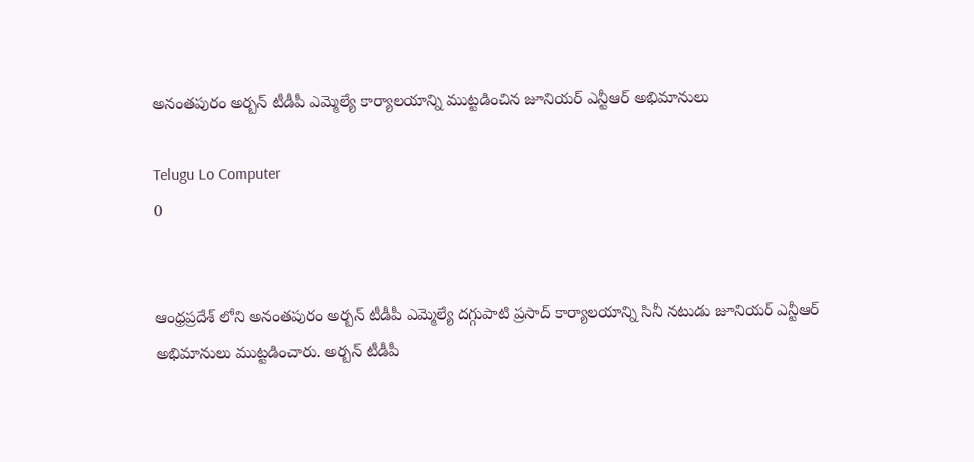అనంతపురం అర్బన్ టీడీపీ ఎమ్మెల్యే కార్యాలయాన్ని ముట్టడించిన జూనియర్ ఎన్టీఆర్ అభిమానులు

Telugu Lo Computer
0


ఆంధ్రప్రదేశ్ లోని అనంతపురం అర్బన్ టీడీపీ ఎమ్మెల్యే దగ్గుపాటి ప్రసాద్ కార్యాలయాన్ని సినీ నటుడు జూనియర్ ఎన్టీఆర్ అభిమానులు ముట్టడించారు. అర్బన్ టీడీపీ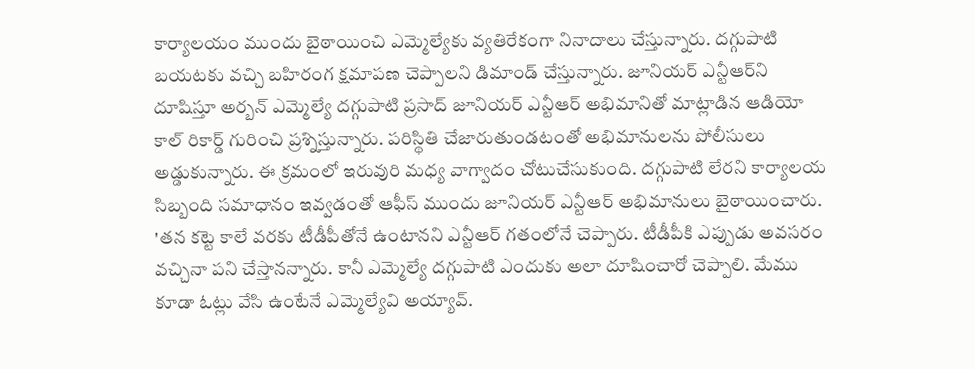కార్యాలయం ముందు బైఠాయించి ఎమ్మెల్యేకు వ్యతిరేకంగా నినాదాలు చేస్తున్నారు. దగ్గుపాటి బయటకు వచ్చి బహిరంగ క్షమాపణ చెప్పాలని డిమాండ్ చేస్తున్నారు. జూనియర్ ఎన్టీఆర్‌ని దూషిస్తూ అర్బన్ ఎమ్మెల్యే దగ్గుపాటి ప్రసాద్ జూనియర్ ఎన్టీఆర్ అభిమానితో మాట్లాడిన ఆడియో కాల్ రికార్డ్ గురించి ప్రశ్నిస్తున్నారు. పరిస్థితి చేజారుతుండటంతో అభిమానులను పోలీసులు అడ్డుకున్నారు. ఈ క్రమంలో ఇరువురి మధ్య వాగ్వాదం చోటుచేసుకుంది. దగ్గుపాటి లేరని కార్యాలయ సిబ్బంది సమాధానం ఇవ్వడంతో ఆఫీస్ ముందు జూనియర్ ఎన్టీఆర్ అభిమానులు బైఠాయించారు. 'తన కట్టె కాలే వరకు టీడీపీతోనే ఉంటానని ఎన్టీఆర్ గతంలోనే చెప్పారు. టీడీపీకి ఎప్పుడు అవసరం వచ్చినా పని చేస్తానన్నారు. కానీ ఎమ్మెల్యే దగ్గుపాటి ఎందుకు అలా దూషించారో చెప్పాలి. మేము కూడా ఓట్లు వేసి ఉంటేనే ఎమ్మెల్యేవి అయ్యావ్.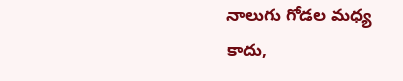నాలుగు గోడల మధ్య కాదు,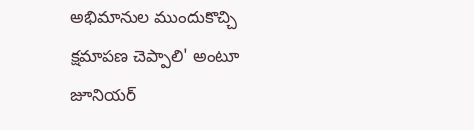అభిమానుల ముందుకొచ్చి క్షమాపణ చెప్పాలి' అంటూ జూనియర్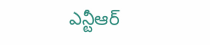ఎన్టీఆర్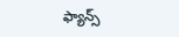ఫ్యాన్స్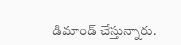డిమాండ్ చేస్తున్నారు.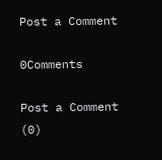Post a Comment

0Comments

Post a Comment (0)